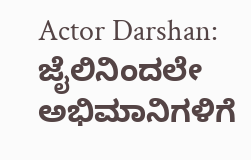Actor Darshan: ಜೈಲಿನಿಂದಲೇ ಅಭಿಮಾನಿಗಳಿಗೆ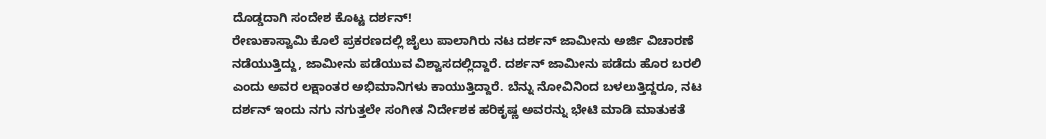ದೊಡ್ಡದಾಗಿ ಸಂದೇಶ ಕೊಟ್ಟ ದರ್ಶನ್!
ರೇಣುಕಾಸ್ವಾಮಿ ಕೊಲೆ ಪ್ರಕರಣದಲ್ಲಿ ಜೈಲು ಪಾಲಾಗಿರು ನಟ ದರ್ಶನ್ ಜಾಮೀನು ಅರ್ಜಿ ವಿಚಾರಣೆ ನಡೆಯುತ್ತಿದ್ದು, ಜಾಮೀನು ಪಡೆಯುವ ವಿಶ್ವಾಸದಲ್ಲಿದ್ದಾರೆ. ದರ್ಶನ್ ಜಾಮೀನು ಪಡೆದು ಹೊರ ಬರಲಿ ಎಂದು ಅವರ ಲಕ್ಷಾಂತರ ಅಭಿಮಾನಿಗಳು ಕಾಯುತ್ತಿದ್ದಾರೆ. ಬೆನ್ನು ನೋವಿನಿಂದ ಬಳಲುತ್ತಿದ್ದರೂ, ನಟ ದರ್ಶನ್ ಇಂದು ನಗು ನಗುತ್ತಲೇ ಸಂಗೀತ ನಿರ್ದೇಶಕ ಹರಿಕೃಷ್ಣ ಅವರನ್ನು ಭೇಟಿ ಮಾಡಿ ಮಾತುಕತೆ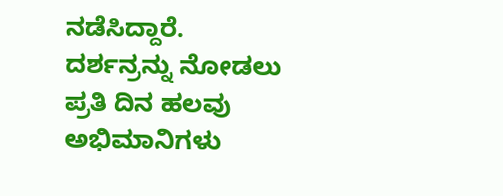ನಡೆಸಿದ್ದಾರೆ.
ದರ್ಶನ್ರನ್ನು ನೋಡಲು ಪ್ರತಿ ದಿನ ಹಲವು ಅಭಿಮಾನಿಗಳು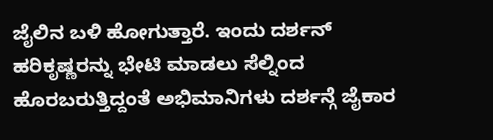ಜೈಲಿನ ಬಳಿ ಹೋಗುತ್ತಾರೆ. ಇಂದು ದರ್ಶನ್ ಹರಿಕೃಷ್ಣರನ್ನು ಭೇಟಿ ಮಾಡಲು ಸೆಲ್ನಿಂದ ಹೊರಬರುತ್ತಿದ್ದಂತೆ ಅಭಿಮಾನಿಗಳು ದರ್ಶನ್ಗೆ ಜೈಕಾರ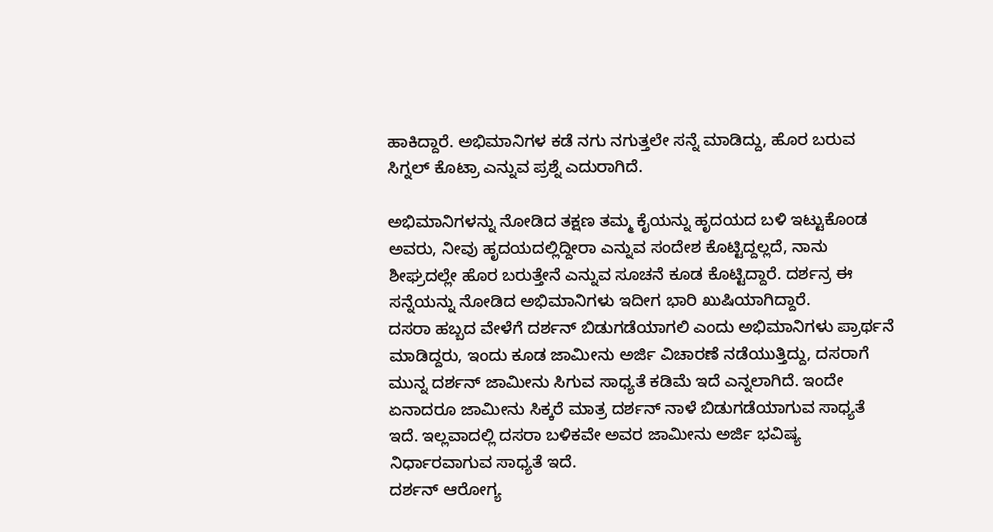ಹಾಕಿದ್ದಾರೆ. ಅಭಿಮಾನಿಗಳ ಕಡೆ ನಗು ನಗುತ್ತಲೇ ಸನ್ನೆ ಮಾಡಿದ್ದು, ಹೊರ ಬರುವ ಸಿಗ್ನಲ್ ಕೊಟ್ರಾ ಎನ್ನುವ ಪ್ರಶ್ನೆ ಎದುರಾಗಿದೆ.

ಅಭಿಮಾನಿಗಳನ್ನು ನೋಡಿದ ತಕ್ಷಣ ತಮ್ಮ ಕೈಯನ್ನು ಹೃದಯದ ಬಳಿ ಇಟ್ಟುಕೊಂಡ ಅವರು, ನೀವು ಹೃದಯದಲ್ಲಿದ್ದೀರಾ ಎನ್ನುವ ಸಂದೇಶ ಕೊಟ್ಟಿದ್ದಲ್ಲದೆ, ನಾನು ಶೀಘ್ರದಲ್ಲೇ ಹೊರ ಬರುತ್ತೇನೆ ಎನ್ನುವ ಸೂಚನೆ ಕೂಡ ಕೊಟ್ಟಿದ್ದಾರೆ. ದರ್ಶನ್ರ ಈ ಸನ್ನೆಯನ್ನು ನೋಡಿದ ಅಭಿಮಾನಿಗಳು ಇದೀಗ ಭಾರಿ ಖುಷಿಯಾಗಿದ್ದಾರೆ.
ದಸರಾ ಹಬ್ಬದ ವೇಳೆಗೆ ದರ್ಶನ್ ಬಿಡುಗಡೆಯಾಗಲಿ ಎಂದು ಅಭಿಮಾನಿಗಳು ಪ್ರಾರ್ಥನೆ ಮಾಡಿದ್ದರು, ಇಂದು ಕೂಡ ಜಾಮೀನು ಅರ್ಜಿ ವಿಚಾರಣೆ ನಡೆಯುತ್ತಿದ್ದು, ದಸರಾಗೆ ಮುನ್ನ ದರ್ಶನ್ ಜಾಮೀನು ಸಿಗುವ ಸಾಧ್ಯತೆ ಕಡಿಮೆ ಇದೆ ಎನ್ನಲಾಗಿದೆ. ಇಂದೇ ಏನಾದರೂ ಜಾಮೀನು ಸಿಕ್ಕರೆ ಮಾತ್ರ ದರ್ಶನ್ ನಾಳೆ ಬಿಡುಗಡೆಯಾಗುವ ಸಾಧ್ಯತೆ ಇದೆ. ಇಲ್ಲವಾದಲ್ಲಿ ದಸರಾ ಬಳಿಕವೇ ಅವರ ಜಾಮೀನು ಅರ್ಜಿ ಭವಿಷ್ಯ ನಿರ್ಧಾರವಾಗುವ ಸಾಧ್ಯತೆ ಇದೆ.
ದರ್ಶನ್ ಆರೋಗ್ಯ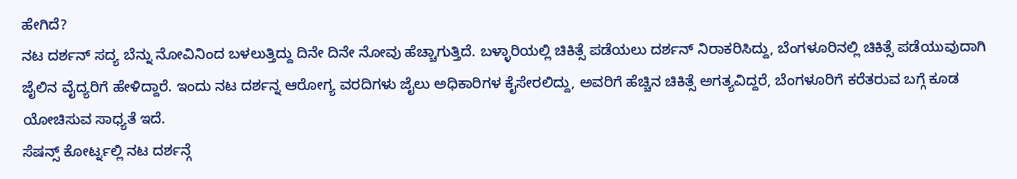ಹೇಗಿದೆ?
ನಟ ದರ್ಶನ್ ಸದ್ಯ ಬೆನ್ನು ನೋವಿನಿಂದ ಬಳಲುತ್ತಿದ್ದು ದಿನೇ ದಿನೇ ನೋವು ಹೆಚ್ಚಾಗುತ್ತಿದೆ. ಬಳ್ಳಾರಿಯಲ್ಲಿ ಚಿಕಿತ್ಸೆ ಪಡೆಯಲು ದರ್ಶನ್ ನಿರಾಕರಿಸಿದ್ದು, ಬೆಂಗಳೂರಿನಲ್ಲಿ ಚಿಕಿತ್ಸೆ ಪಡೆಯುವುದಾಗಿ ಜೈಲಿನ ವೈದ್ಯರಿಗೆ ಹೇಳಿದ್ದಾರೆ. ಇಂದು ನಟ ದರ್ಶನ್ನ ಆರೋಗ್ಯ ವರದಿಗಳು ಜೈಲು ಅಧಿಕಾರಿಗಳ ಕೈಸೇರಲಿದ್ದು, ಅವರಿಗೆ ಹೆಚ್ಚಿನ ಚಿಕಿತ್ಸೆ ಅಗತ್ಯವಿದ್ದರೆ, ಬೆಂಗಳೂರಿಗೆ ಕರೆತರುವ ಬಗ್ಗೆ ಕೂಡ ಯೋಚಿಸುವ ಸಾಧ್ಯತೆ ಇದೆ.
ಸೆಷನ್ಸ್ ಕೋರ್ಟ್ನಲ್ಲಿ ನಟ ದರ್ಶನ್ಗೆ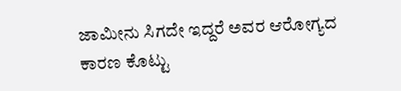ಜಾಮೀನು ಸಿಗದೇ ಇದ್ದರೆ ಅವರ ಆರೋಗ್ಯದ ಕಾರಣ ಕೊಟ್ಟು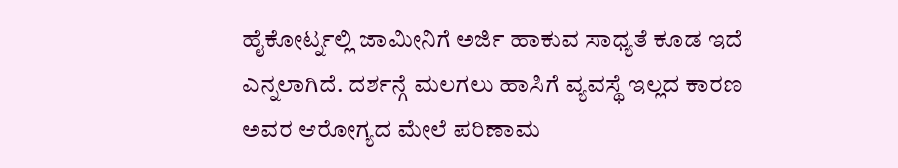ಹೈಕೋರ್ಟ್ನಲ್ಲಿ ಜಾಮೀನಿಗೆ ಅರ್ಜಿ ಹಾಕುವ ಸಾಧ್ಯತೆ ಕೂಡ ಇದೆ ಎನ್ನಲಾಗಿದೆ. ದರ್ಶನ್ಗೆ ಮಲಗಲು ಹಾಸಿಗೆ ವ್ಯವಸ್ಥೆ ಇಲ್ಲದ ಕಾರಣ ಅವರ ಆರೋಗ್ಯದ ಮೇಲೆ ಪರಿಣಾಮ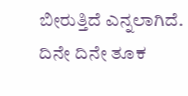ಬೀರುತ್ತಿದೆ ಎನ್ನಲಾಗಿದೆ. ದಿನೇ ದಿನೇ ತೂಕ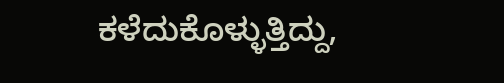ಕಳೆದುಕೊಳ್ಳುತ್ತಿದ್ದು,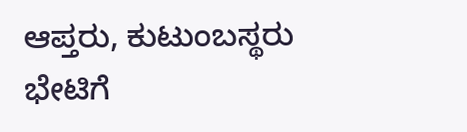ಆಪ್ತರು, ಕುಟುಂಬಸ್ಥರು ಭೇಟಿಗೆ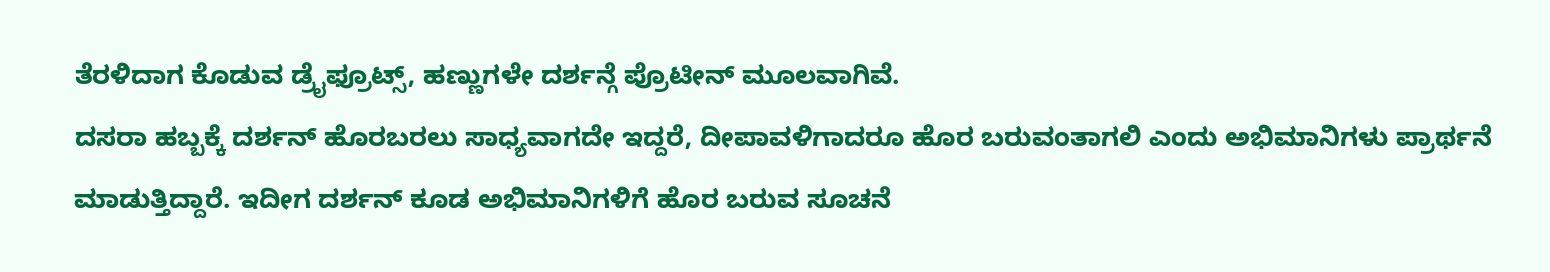ತೆರಳಿದಾಗ ಕೊಡುವ ಡ್ರೈಫ್ರೂಟ್ಸ್, ಹಣ್ಣುಗಳೇ ದರ್ಶನ್ಗೆ ಪ್ರೊಟೀನ್ ಮೂಲವಾಗಿವೆ.
ದಸರಾ ಹಬ್ಬಕ್ಕೆ ದರ್ಶನ್ ಹೊರಬರಲು ಸಾಧ್ಯವಾಗದೇ ಇದ್ದರೆ, ದೀಪಾವಳಿಗಾದರೂ ಹೊರ ಬರುವಂತಾಗಲಿ ಎಂದು ಅಭಿಮಾನಿಗಳು ಪ್ರಾರ್ಥನೆ ಮಾಡುತ್ತಿದ್ದಾರೆ. ಇದೀಗ ದರ್ಶನ್ ಕೂಡ ಅಭಿಮಾನಿಗಳಿಗೆ ಹೊರ ಬರುವ ಸೂಚನೆ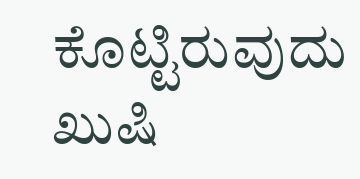ಕೊಟ್ಟಿರುವುದು ಖುಷಿ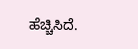ಹೆಚ್ಚಿಸಿದೆ.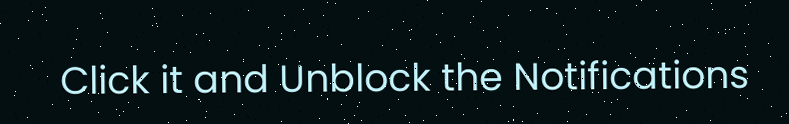Click it and Unblock the Notifications